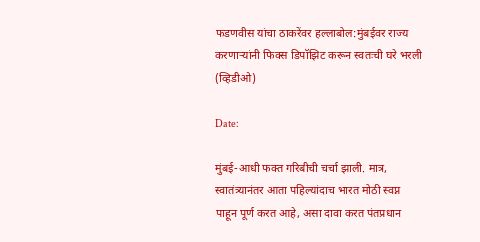फडणवीस यांचा ठाकरेंवर हल्लाबोल:मुंबईवर राज्य करणाऱ्यांनी फिक्स डिपॉझिट करून स्वतःची घरे भरली (व्हिडीओ)

Date:

मुंबई-आधी फक्त गरिबीची चर्चा झाली. मात्र, स्वातंत्र्यानंतर आता पहिल्यांदाच भारत मोठी स्वप्न पाहून पूर्ण करत आहे, असा दावा करत पंतप्रधान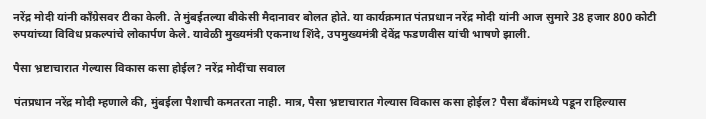नरेंद्र मोदी यांनी काँग्रेसवर टीका केली. ते मुंबईतल्या बीकेसी मैदानावर बोलत होते. या कार्यक्रमात पंतप्रधान नरेंद्र मोदी यांनी आज सुमारे 38 हजार 800 कोटी रुपयांच्या विविध प्रकल्पांचे लोकार्पण केले. यावेळी मुख्यमंत्री एकनाथ शिंदे, उपमुख्यमंत्री देवेंद्र फडणवीस यांची भाषणे झाली.

पैसा भ्रष्टाचारात गेल्यास विकास कसा होईल? नरेंद्र मोदींचा सवाल

पंतप्रधान नरेंद्र मोदी म्हणाले की, मुंबईला पैशाची कमतरता नाही. मात्र, पैसा भ्रष्टाचारात गेल्यास विकास कसा होईल? पैसा बँकांमध्ये पडून राहिल्यास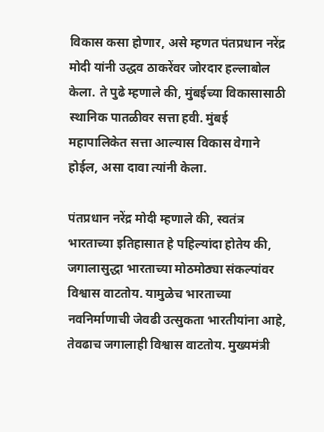विकास कसा होणार, असे म्हणत पंतप्रधान नरेंद्र मोदी यांनी उद्धव ठाकरेंवर जोरदार हल्लाबोल केला. ते पुढे म्हणाले की, मुंबईच्या विकासासाठी स्थानिक पातळीवर सत्ता हवी. मुंबई महापालिकेत सत्ता आल्यास विकास वेगाने होईल, असा दावा त्यांनी केला.

पंतप्रधान नरेंद्र मोदी म्हणाले की, स्वतंत्र भारताच्या इतिहासात हे पहिल्यांदा होतेय की, जगालासुद्धा भारताच्या मोठमोठ्या संकल्पांवर विश्वास वाटतोय. यामुळेच भारताच्या नवनिर्माणाची जेवढी उत्सुकता भारतीयांना आहे, तेवढाच जगालाही विश्वास वाटतोय. मुख्यमंत्री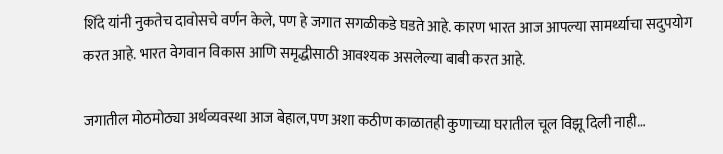शिंदे यांनी नुकतेच दावोसचे वर्णन केले, पण हे जगात सगळीकडे घडते आहे. कारण भारत आज आपल्या सामर्थ्याचा सदुपयोग करत आहे. भारत वेगवान विकास आणि समृद्धीसाठी आवश्यक असलेल्या बाबी करत आहे.

जगातील मोठमोठ्या अर्थव्यवस्था आज बेहाल,पण अशा कठीण काळातही कुणाच्या घरातील चूल विझू दिली नाही…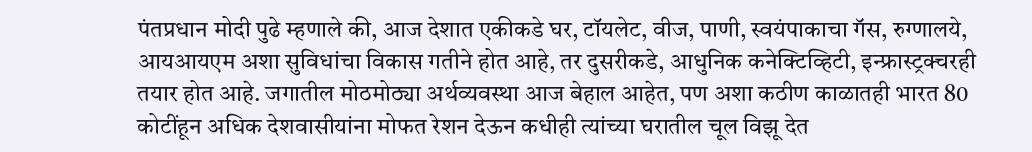पंतप्रधान मोदी पुढे म्हणाले की, आज देशात एकीकडे घर, टॉयलेट, वीज, पाणी, स्वयंपाकाचा गॅस, रुग्णालये, आयआयएम अशा सुविधांचा विकास गतीने होत आहे, तर दुसरीकडे, आधुनिक कनेक्टिव्हिटी, इन्फ्रास्ट्रक्चरही तयार होत आहे. जगातील मोठमोठ्या अर्थव्यवस्था आज बेहाल आहेत, पण अशा कठीण काळातही भारत 80 कोटींहून अधिक देशवासीयांना मोफत रेशन देऊन कधीही त्यांच्या घरातील चूल विझू देत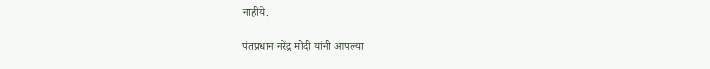नाहीये.

पंतप्रधान नरेंद्र मोदी यांनी आपल्या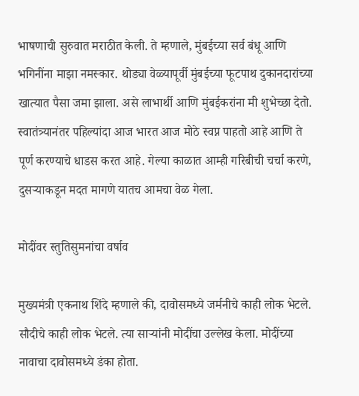भाषणाची सुरुवात मराठीत केली. ते म्हणाले, मुंबईच्या सर्व बंधू आणि भगिनींना माझा नमस्कार. थोड्या वेळ्यापूर्वी मुंबईच्या फूटपाथ दुकानदारांच्या खात्यात पैसा जमा झाला. असे लाभार्थी आणि मुंबईकरांना मी शुभेच्छा देतो. स्वातंत्र्यानंतर पहिल्यांदा आज भारत आज मोठे स्वप्न पाहतो आहे आणि ते पूर्ण करण्याचे धाडस करत आहे. गेल्या काळात आम्ही गरिबीची चर्चा करणे, दुसऱ्याकडून मदत मागणे यातच आमचा वेळ गेला.

मोदींवर स्तुतिसुमनांचा वर्षाव

मुख्यमंत्री एकनाथ शिंदे म्हणाले की, दावोसमध्ये जर्मनीचे काही लोक भेटले. सौदीचे काही लोक भेटले. त्या साऱ्यांनी मोदींचा उल्लेख केला. मोदींच्या नावाचा दावोसमध्ये डंका होता.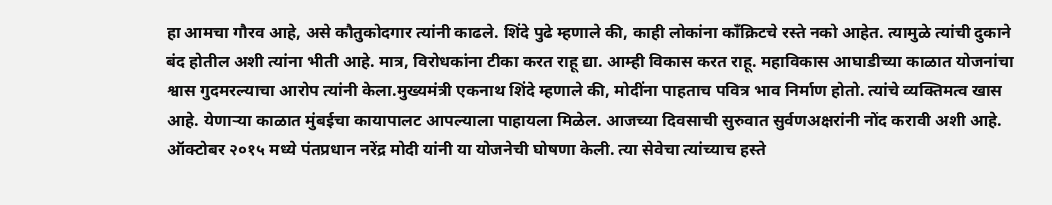हा आमचा गौरव आहे, असे कौतुकोदगार त्यांनी काढले. शिंदे पुढे म्हणाले की, काही लोकांना काँक्रिटचे रस्ते नको आहेत. त्यामुळे त्यांची दुकाने बंद होतील अशी त्यांना भीती आहे. मात्र, विरोधकांना टीका करत राहू द्या. आम्ही विकास करत राहू. महाविकास आघाडीच्या काळात योजनांचा श्वास गुदमरल्याचा आरोप त्यांनी केला.मुख्यमंत्री एकनाथ शिंदे म्हणाले की, मोदींना पाहताच पवित्र भाव निर्माण होतो. त्यांचे व्यक्तिमत्व खास आहे. येणाऱ्या काळात मुंबईचा कायापालट आपल्याला पाहायला मिळेल. आजच्या दिवसाची सुरुवात सुर्वणअक्षरांनी नोंद करावी अशी आहे. ऑक्टोबर २०१५ मध्ये पंतप्रधान नरेंद्र मोदी यांनी या योजनेची घोषणा केली. त्या सेवेचा त्यांच्याच हस्ते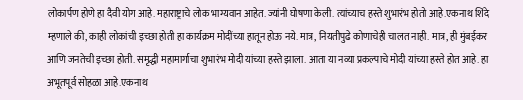लोकार्पण होणे हा दैवी योग आहे. महाराष्ट्राचे लोक भाग्यवान आहेत. ज्यांनी घोषणा केली. त्यांच्याच हस्ते शुभारंभ होतो आहे.एकनाथ शिंदे म्हणाले की, काही लोकांची इच्छा होती हा कार्यक्रम मोदींच्या हातून होऊ नये. मात्र, नियतीपुढे कोणाचेही चालत नाही. मात्र, ही मुंबईकर आणि जनतेची इच्छा होती. समृद्धी महामार्गाचा शुभारंभ मोदी यांच्या हस्ते झाला. आता या नव्या प्रकल्पाचे मोदी यांच्या हस्ते होत आहे. हा अभूतपूर्व सोहळा आहे.एकनाथ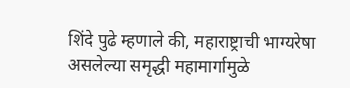शिंदे पुढे म्हणाले की, महाराष्ट्राची भाग्यरेषा असलेल्या समृद्धी महामार्गामुळे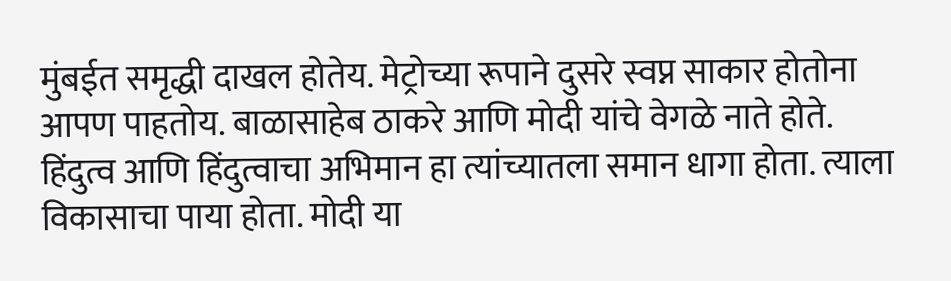मुंबईत समृद्धी दाखल होतेय. मेट्रोच्या रूपाने दुसरे स्वप्न साकार होतोना आपण पाहतोय. बाळासाहेब ठाकरे आणि मोदी यांचे वेगळे नाते होते. हिंदुत्व आणि हिंदुत्वाचा अभिमान हा त्यांच्यातला समान धागा होता. त्याला विकासाचा पाया होता. मोदी या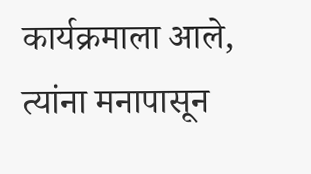कार्यक्रमाला आले, त्यांना मनापासून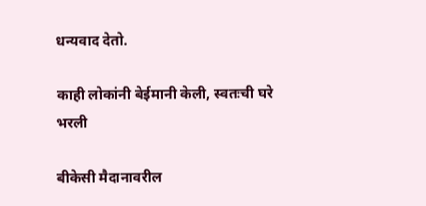धन्यवाद देतो.

काही लोकांनी बेईमानी केली, स्वतःची घरे भरली

बीकेसी मैदानावरील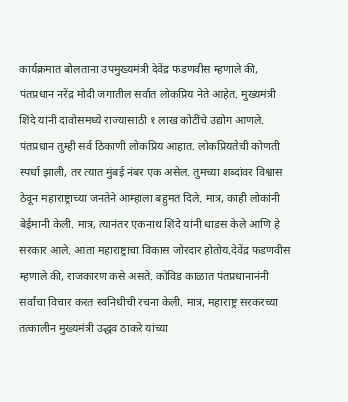कार्यक्रमात बोलताना उपमुख्यमंत्री देवेंद्र फडणवीस म्हणाले की, पंतप्रधान नरेंद्र मोदी जगातील सर्वात लोकप्रिय नेते आहेत. मुख्यमंत्री शिंदे यांनी दावोसमध्ये राज्यासाठी १ लाख कोटींचे उद्योग आणले. पंतप्रधान तुम्ही सर्व ठिकाणी लोकप्रिय आहात. लोकप्रियतेची कोणती स्पर्धा झाली, तर त्यात मुंबई नंबर एक असेल. तुमच्या शब्दांवर विश्वास ठेवून महाराष्ट्राच्या जनतेने आम्हाला बहुमत दिले. मात्र, काही लोकांनी बेईमानी केली. मात्र, त्यानंतर एकनाथ शिंदे यांनी धाडस केले आणि हे सरकार आले. आता महाराष्ट्राचा विकास जोरदार होतोय.देवेंद्र फडणवीस म्हणाले की, राजकारण कसे असते. कोविड काळात पंतप्रधानानंनी सर्वांचा विचार करत स्वनिधीची रचना केली. मात्र, महाराष्ट्र सरकरच्या तत्कालीन मुख्यमंत्री उद्धव ठाकरे यांच्या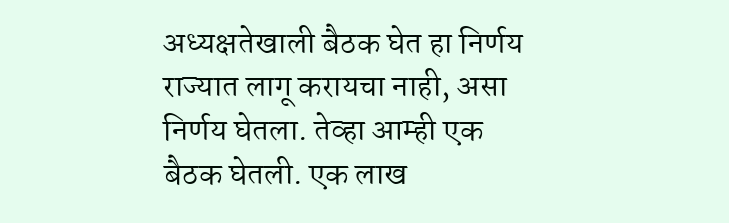अध्यक्षतेखाली बैठक घेत हा निर्णय राज्यात लागू करायचा नाही, असा निर्णय घेतला. तेव्हा आम्ही एक बैठक घेतली. एक लाख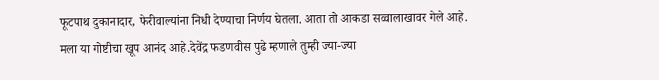फूटपाथ दुकानादार, फेरीवाल्यांना निधी देण्याचा निर्णय घेतला. आता तो आकडा सव्वालाखावर गेले आहे. मला या गोष्टीचा खूप आनंद आहे.देवेंद्र फडणवीस पुढे म्हणाले तुम्ही ज्या-ज्या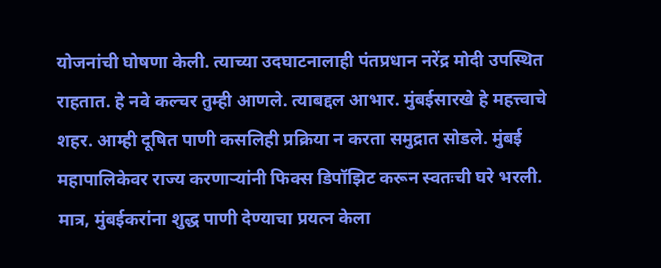योजनांची घोषणा केली. त्याच्या उदघाटनालाही पंतप्रधान नरेंद्र मोदी उपस्थित राहतात. हे नवे कल्चर तुम्ही आणले. त्याबद्दल आभार. मुंबईसारखे हे महत्त्वाचे शहर. आम्ही दूषित पाणी कसलिही प्रक्रिया न करता समुद्रात सोडले. मुंबई महापालिकेवर राज्य करणाऱ्यांनी फिक्स डिपॉझिट करून स्वतःची घरे भरली. मात्र, मुंबईकरांना शुद्ध पाणी देण्याचा प्रयत्न केला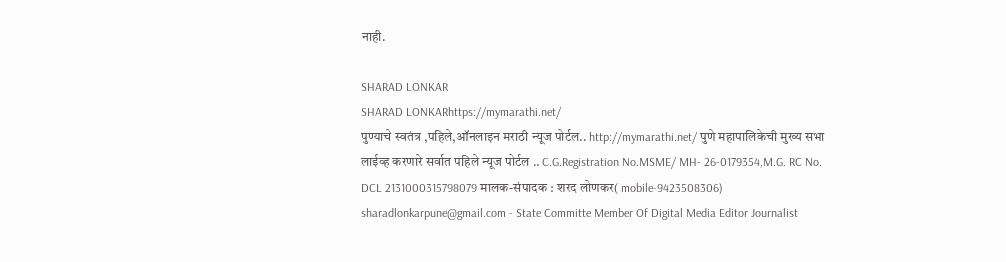नाही.

SHARAD LONKAR
SHARAD LONKARhttps://mymarathi.net/
पुण्याचे स्वतंत्र ,पहिले,ऑनलाइन मराठी न्यूज पोर्टल.. http://mymarathi.net/ पुणे महापालिकेची मुख्य सभा लाईव्ह करणारे सर्वात पहिले न्यूज पोर्टल .. C.G.Registration No.MSME/ MH- 26-0179354,M.G. RC No. DCL 2131000315798079 मालक-संपादक : शरद लोणकर( mobile-9423508306) sharadlonkarpune@gmail.com - State Committe Member Of Digital Media Editor Journalist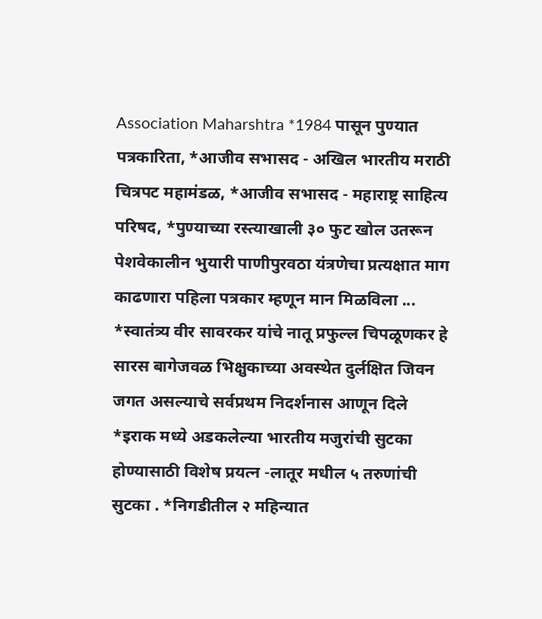Association Maharshtra *1984 पासून पुण्यात पत्रकारिता, *आजीव सभासद - अखिल भारतीय मराठी चित्रपट महामंडळ, *आजीव सभासद - महाराष्ट्र साहित्य परिषद, *पुण्याच्या रस्त्याखाली ३० फुट खोल उतरून पेशवेकालीन भुयारी पाणीपुरवठा यंत्रणेचा प्रत्यक्षात माग काढणारा पहिला पत्रकार म्हणून मान मिळविला ... *स्वातंत्र्य वीर सावरकर यांचे नातू प्रफुल्ल चिपळूणकर हे सारस बागेजवळ भिक्षुकाच्या अवस्थेत दुर्लक्षित जिवन जगत असल्याचे सर्वप्रथम निदर्शनास आणून दिले *इराक मध्ये अडकलेल्या भारतीय मजुरांची सुटका होण्यासाठी विशेष प्रयत्न -लातूर मधील ५ तरुणांची सुटका . *निगडीतील २ महिन्यात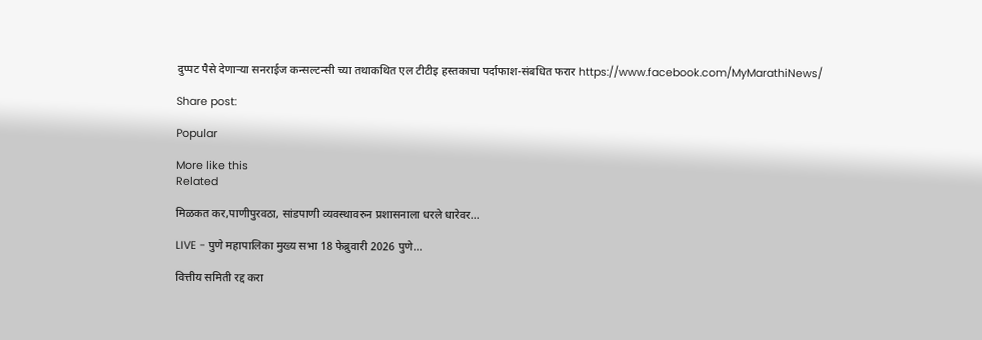दुप्पट पैसे देणाऱ्या सनराईज कन्सल्टन्सी च्या तथाकथित एल टीटीइ हस्तकाचा पर्दाफाश-संबधित फरार https://www.facebook.com/MyMarathiNews/

Share post:

Popular

More like this
Related

मिळकत कर,पाणीपुरवठा, सांडपाणी व्यवस्थावरुन प्रशासनाला धरले धारेवर…

LIVE - पुणे महापालिका मुख्य सभा 18 फेब्रुवारी 2026 पुणे...

वित्तीय समिती रद्द करा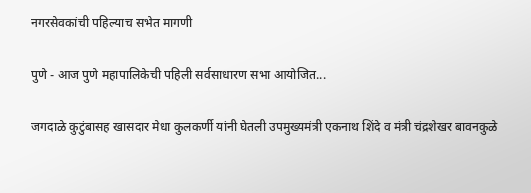नगरसेवकांची पहिल्याच सभेत मागणी

पुणे - आज पुणे महापालिकेची पहिली सर्वसाधारण सभा आयोजित...

जगदाळे कुटुंबासह खासदार मेधा कुलकर्णी यांनी घेतली उपमुख्यमंत्री एकनाथ शिंदे व मंत्री चंद्रशेखर बावनकुळे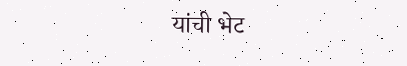यांची भेट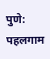पुणे: पहलगाम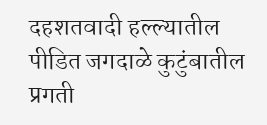दहशतवादी हल्ल्यातील पीडित जगदाळे कुटुंबातील प्रगती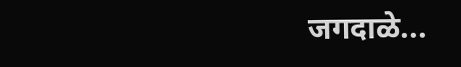जगदाळे...